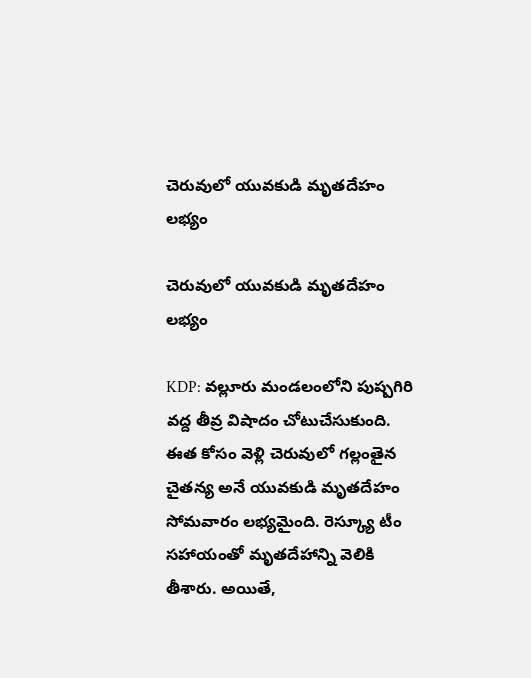చెరువులో యువకుడి మృతదేహం లభ్యం

చెరువులో యువకుడి మృతదేహం లభ్యం

KDP: వల్లూరు మండలంలోని పుష్పగిరి వద్ద తీవ్ర విషాదం చోటుచేసుకుంది. ఈత కోసం వెళ్లి చెరువులో గల్లంతైన చైతన్య అనే యువకుడి మృతదేహం సోమవారం లభ్యమైంది. రెస్క్యూ టీం సహాయంతో మృతదేహాన్ని వెలికి తీశారు. అయితే,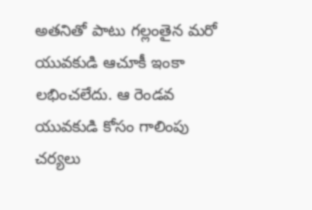అతనితో పాటు గల్లంతైన మరో యువకుడి ఆచూకీ ఇంకా లభించలేదు. ఆ రెండవ యువకుడి కోసం గాలింపు చర్యలు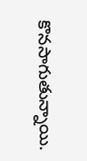కొనసాగుతున్నాయి.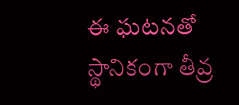ఈ ఘటనతో స్థానికంగా తీవ్ర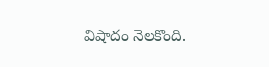విషాదం నెలకొంది.